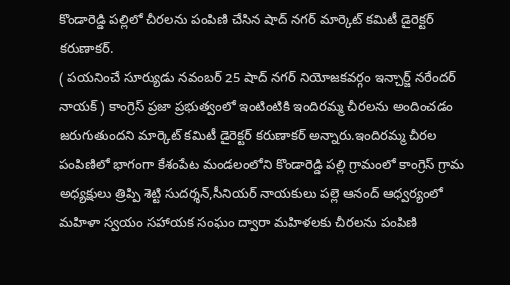కొండారెడ్డి పల్లిలో చీరలను పంపిణి చేసిన షాద్ నగర్ మార్కెట్ కమిటీ డైరెక్టర్ కరుణాకర్.
( పయనించే సూర్యుడు నవంబర్ 25 షాద్ నగర్ నియోజకవర్గం ఇన్చార్జ్ నరేందర్ నాయక్ ) కాంగ్రెస్ ప్రజా ప్రభుత్వంలో ఇంటింటికి ఇందిరమ్మ చీరలను అందించడం జరుగుతుందని మార్కెట్ కమిటీ డైరెక్టర్ కరుణాకర్ అన్నారు.ఇందిరమ్మ చీరల పంపిణిలో భాగంగా కేశంపేట మండలంలోని కొండారెడ్డి పల్లి గ్రామంలో కాంగ్రెస్ గ్రామ అధ్యక్షులు త్రిప్పి శెట్టి సుదర్శన్,సీనియర్ నాయకులు పల్లె ఆనంద్ ఆధ్వర్యంలో మహిళా స్వయం సహాయక సంఘం ద్వారా మహిళలకు చీరలను పంపిణి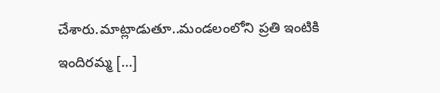చేశారు.మాట్లాడుతూ..మండలంలోని ప్రతి ఇంటికి ఇందిరమ్మ […]